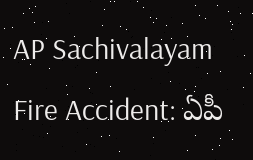AP Sachivalayam Fire Accident: ఏపీ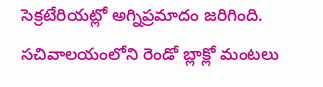సెక్రటేరియట్లో అగ్నిప్రమాదం జరిగింది. సచివాలయంలోని రెండో బ్లాక్లో మంటలు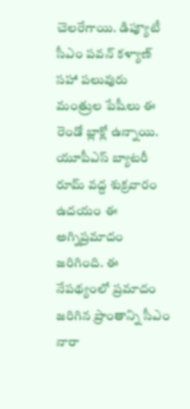చెలరేగాయి. డిప్యూటీ సీఎం పవన్ కళ్యాణ్ సహా పలువురు మంత్రుల పేషీలు ఈ రెండో బ్లాక్లో ఉన్నాయి. యూపీఎస్ బ్యాటరీ రూమ్ వద్ద శుక్రవారం ఉదయం ఈ అగ్నిప్రమాదం జరిగింది. ఈ నేపథ్యంలో ప్రమాదం జరిగిన ప్రాంతాన్ని సీఎం నారా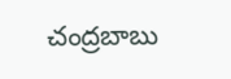చంద్రబాబు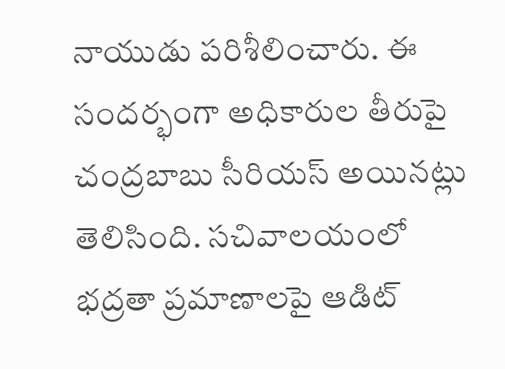నాయుడు పరిశీలించారు. ఈ సందర్భంగా అధికారుల తీరుపై చంద్రబాబు సీరియస్ అయినట్లు తెలిసింది. సచివాలయంలో భద్రతా ప్రమాణాలపై ఆడిట్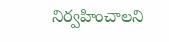నిర్వహించాలని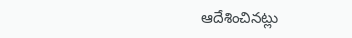ఆదేశించినట్లు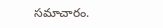సమాచారం.